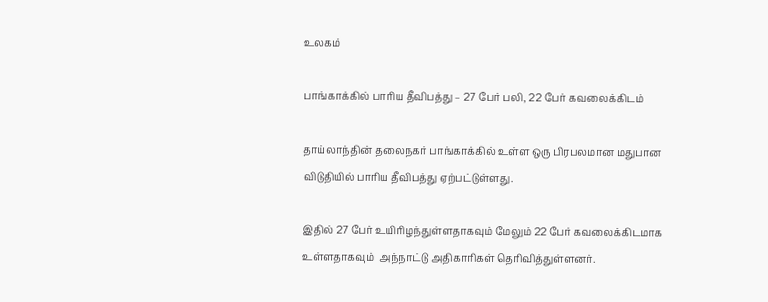உலகம்

பாங்காக்கில் பாரிய தீவிபத்து – 27 பேர் பலி, 22 பேர் கவலைக்கிடம்

தாய்லாந்தின் தலைநகர் பாங்காக்கில் உள்ள ஒரு பிரபலமான மதுபான விடுதியில் பாரிய தீவிபத்து ஏற்பட்டுள்ளது.

இதில் 27 பேர் உயிரிழந்துள்ளதாகவும் மேலும் 22 பேர் கவலைக்கிடமாக உள்ளதாகவும்  அந்நாட்டு அதிகாரிகள் தெரிவித்துள்ளனர்.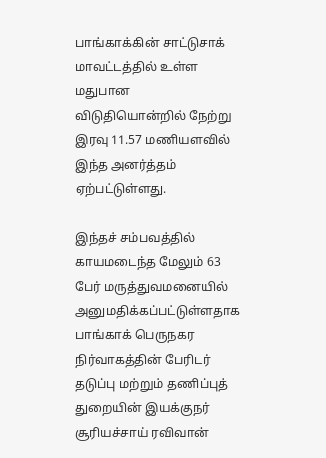பாங்காக்கின் சாட்டுசாக் மாவட்டத்தில் உள்ள மதுபான விடுதியொன்றில் நேற்று இரவு 11.57 மணியளவில் இந்த அனர்த்தம் ஏற்பட்டுள்ளது.

இந்தச் சம்பவத்தில் காயமடைந்த மேலும் 63 பேர் மருத்துவமனையில் அனுமதிக்கப்பட்டுள்ளதாக  பாங்காக் பெருநகர நிர்வாகத்தின் பேரிடர் தடுப்பு மற்றும் தணிப்புத் துறையின் இயக்குநர் சூரியச்சாய் ரவிவான்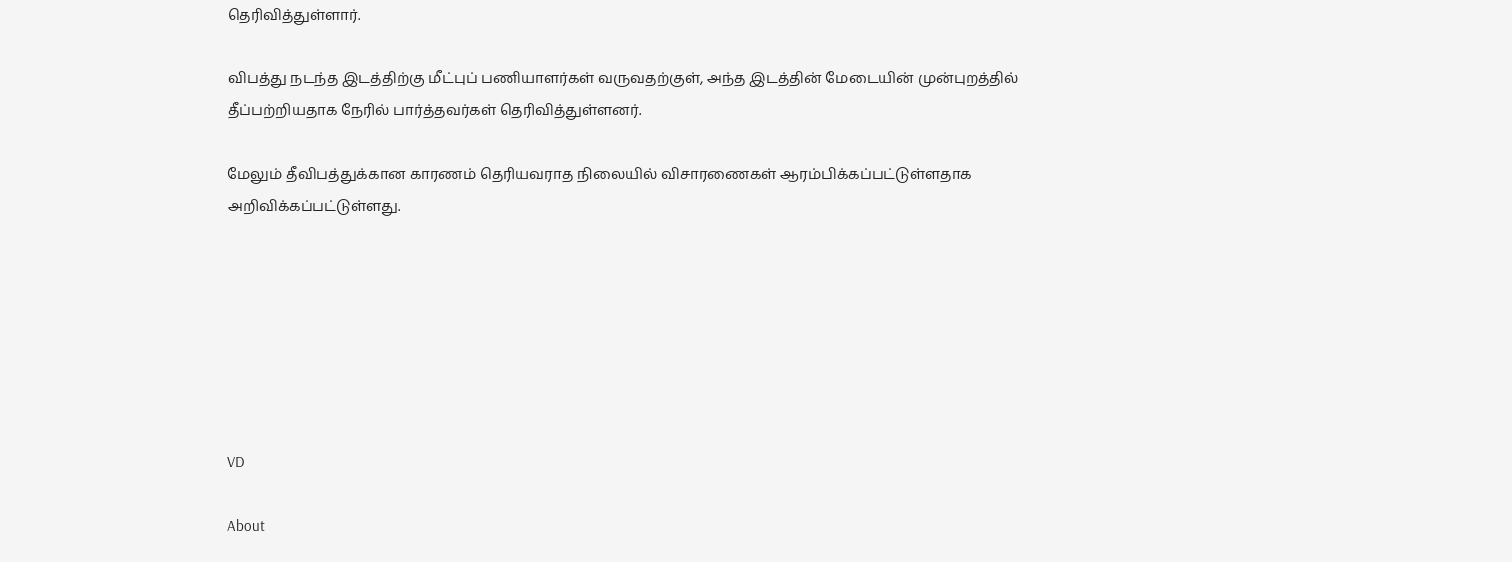தெரிவித்துள்ளார்.

விபத்து நடந்த இடத்திற்கு மீட்புப் பணியாளர்கள் வருவதற்குள், அந்த இடத்தின் மேடையின் முன்புறத்தில் தீப்பற்றியதாக நேரில் பார்த்தவர்கள் தெரிவித்துள்ளனர்.

மேலும் தீவிபத்துக்கான காரணம் தெரியவராத நிலையில் விசாரணைகள் ஆரம்பிக்கப்பட்டுள்ளதாக அறிவிக்கப்பட்டுள்ளது.







VD

About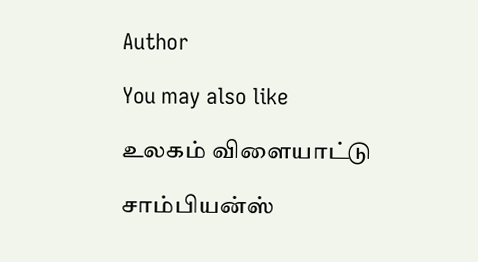Author

You may also like

உலகம் விளையாட்டு

சாம்பியன்ஸ்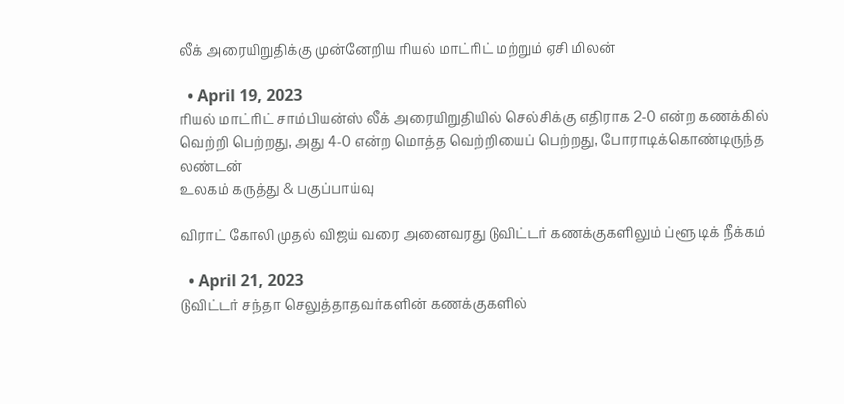லீக் அரையிறுதிக்கு முன்னேறிய ரியல் மாட்ரிட் மற்றும் ஏசி மிலன்

  • April 19, 2023
ரியல் மாட்ரிட் சாம்பியன்ஸ் லீக் அரையிறுதியில் செல்சிக்கு எதிராக 2-0 என்ற கணக்கில் வெற்றி பெற்றது, அது 4-0 என்ற மொத்த வெற்றியைப் பெற்றது, போராடிக்கொண்டிருந்த லண்டன்
உலகம் கருத்து & பகுப்பாய்வு

விராட் கோலி முதல் விஜய் வரை அனைவரது டுவிட்டர் கணக்குகளிலும் ப்ளூ டிக் நீக்கம்

  • April 21, 2023
டுவிட்டர் சந்தா செலுத்தாதவர்களின் கணக்குகளில்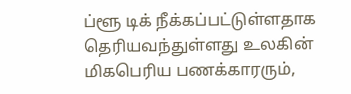ப்ளூ டிக் நீக்கப்பட்டுள்ளதாக தெரியவந்துள்ளது உலகின் மிகபெரிய பணக்காரரும்,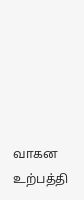வாகன உற்பத்தி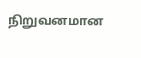நிறுவனமான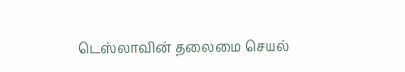டெஸ்லாவின் தலைமை செயல்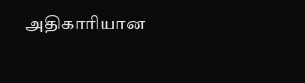அதிகாரியான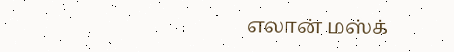எலான் மஸ்க்